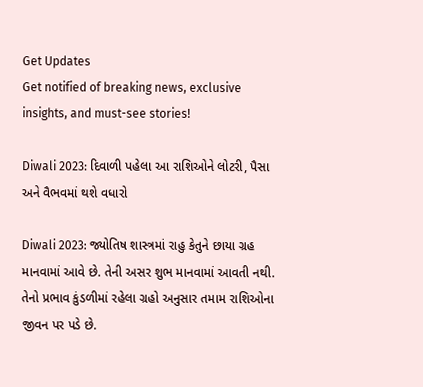Get Updates
Get notified of breaking news, exclusive insights, and must-see stories!

Diwali 2023: દિવાળી પહેલા આ રાશિઓને લોટરી, પૈસા અને વૈભવમાં થશે વધારો

Diwali 2023: જ્યોતિષ શાસ્ત્રમાં રાહુ કેતુને છાયા ગ્રહ માનવામાં આવે છે. તેની અસર શુભ માનવામાં આવતી નથી. તેનો પ્રભાવ કુંડળીમાં રહેલા ગ્રહો અનુસાર તમામ રાશિઓના જીવન પર પડે છે.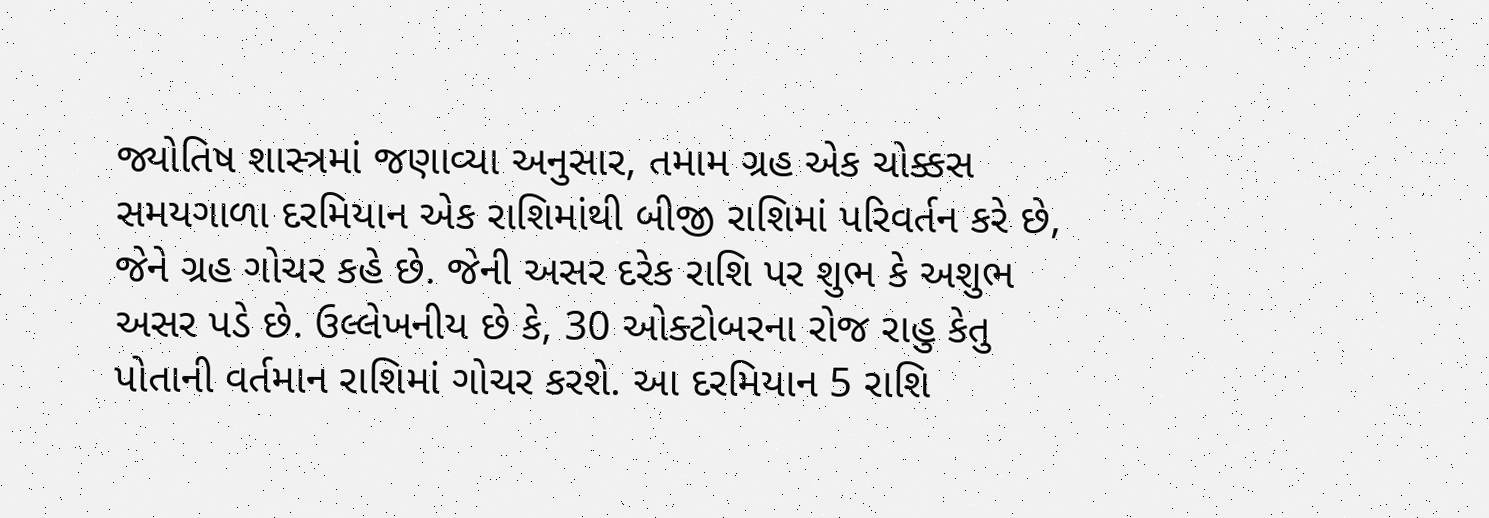જ્યોતિષ શાસ્ત્રમાં જણાવ્યા અનુસાર, તમામ ગ્રહ એક ચોક્કસ સમયગાળા દરમિયાન એક રાશિમાંથી બીજી રાશિમાં પરિવર્તન કરે છે, જેને ગ્રહ ગોચર કહે છે. જેની અસર દરેક રાશિ પર શુભ કે અશુભ અસર પડે છે. ઉલ્લેખનીય છે કે, 30 ઓક્ટોબરના રોજ રાહુ કેતુ પોતાની વર્તમાન રાશિમાં ગોચર કરશે. આ દરમિયાન 5 રાશિ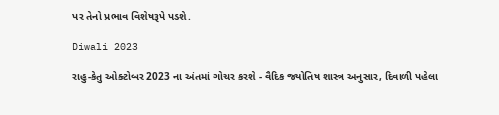પર તેનો પ્રભાવ વિશેષરૂપે પડશે.

Diwali 2023

રાહુ-કેતુ ઓક્ટોબર 2023 ના અંતમાં ગોચર કરશે - વૈદિક જ્યોતિષ શાસ્ત્ર અનુસાર, દિવાળી પહેલા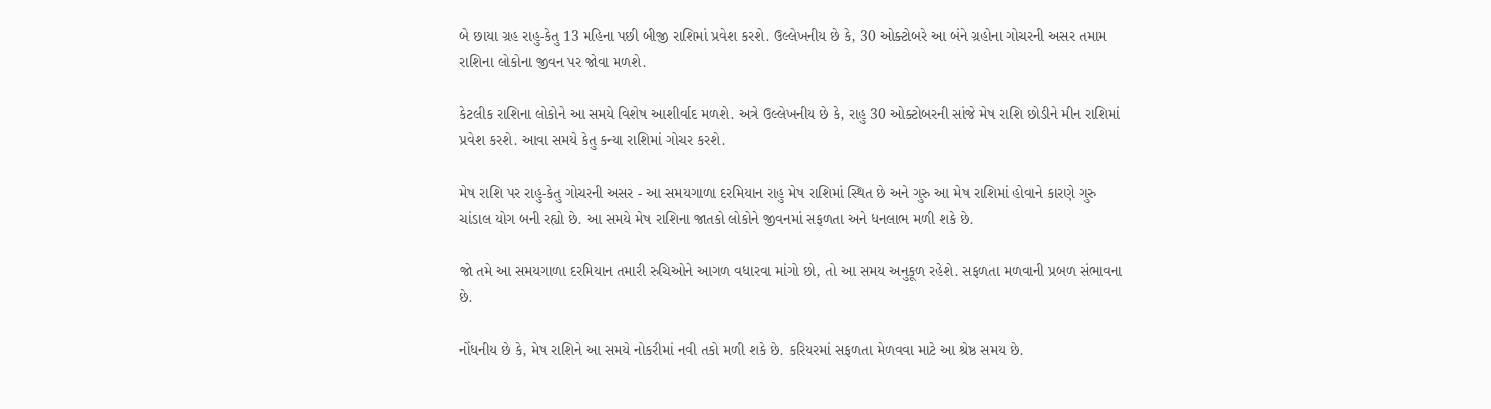બે છાયા ગ્રહ રાહુ-કેતુ 13 મહિના પછી બીજી રાશિમાં પ્રવેશ કરશે. ઉલ્લેખનીય છે કે, 30 ઓક્ટોબરે આ બંને ગ્રહોના ગોચરની અસર તમામ રાશિના લોકોના જીવન પર જોવા મળશે.

કેટલીક રાશિના લોકોને આ સમયે વિશેષ આશીર્વાદ મળશે. અત્રે ઉલ્લેખનીય છે કે, રાહુ 30 ઓક્ટોબરની સાંજે મેષ રાશિ છોડીને મીન રાશિમાં પ્રવેશ કરશે. આવા સમયે કેતુ કન્યા રાશિમાં ગોચર કરશે.

મેષ રાશિ પર રાહુ-કેતુ ગોચરની અસર - આ સમયગાળા દરમિયાન રાહુ મેષ રાશિમાં સ્થિત છે અને ગુરુ આ મેષ રાશિમાં હોવાને કારણે ગુરુ ચાંડાલ યોગ બની રહ્યો છે. આ સમયે મેષ રાશિના જાતકો લોકોને જીવનમાં સફળતા અને ધનલાભ મળી શકે છે.

જો તમે આ સમયગાળા દરમિયાન તમારી રુચિઓને આગળ વધારવા માંગો છો, તો આ સમય અનુકૂળ રહેશે. સફળતા મળવાની પ્રબળ સંભાવના છે.

નોંધનીય છે કે, મેષ રાશિને આ સમયે નોકરીમાં નવી તકો મળી શકે છે. કરિયરમાં સફળતા મેળવવા માટે આ શ્રેષ્ઠ સમય છે.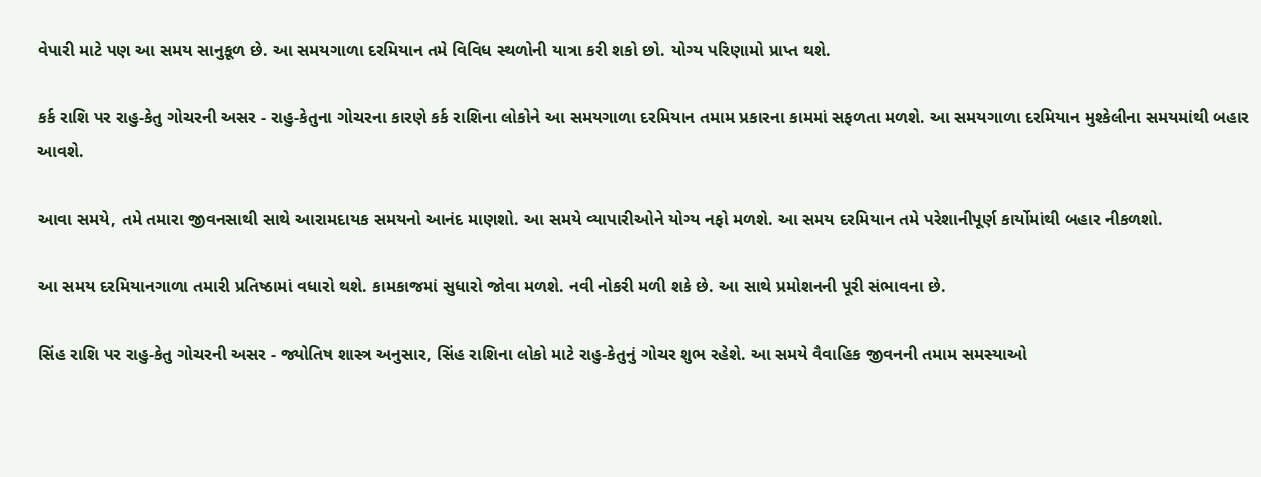વેપારી માટે પણ આ સમય સાનુકૂળ છે. આ સમયગાળા દરમિયાન તમે વિવિધ સ્થળોની યાત્રા કરી શકો છો. યોગ્ય પરિણામો પ્રાપ્ત થશે.

કર્ક રાશિ પર રાહુ-કેતુ ગોચરની અસર - રાહુ-કેતુના ગોચરના કારણે કર્ક રાશિના લોકોને આ સમયગાળા દરમિયાન તમામ પ્રકારના કામમાં સફળતા મળશે. આ સમયગાળા દરમિયાન મુશ્કેલીના સમયમાંથી બહાર આવશે.

આવા સમયે, તમે તમારા જીવનસાથી સાથે આરામદાયક સમયનો આનંદ માણશો. આ સમયે વ્યાપારીઓને યોગ્ય નફો મળશે. આ સમય દરમિયાન તમે પરેશાનીપૂર્ણ કાર્યોમાંથી બહાર નીકળશો.

આ સમય દરમિયાનગાળા તમારી પ્રતિષ્ઠામાં વધારો થશે. કામકાજમાં સુધારો જોવા મળશે. નવી નોકરી મળી શકે છે. આ સાથે પ્રમોશનની પૂરી સંભાવના છે.

સિંહ રાશિ પર રાહુ-કેતુ ગોચરની અસર - જ્યોતિષ શાસ્ત્ર અનુસાર, સિંહ રાશિના લોકો માટે રાહુ-કેતુનું ગોચર શુભ રહેશે. આ સમયે વૈવાહિક જીવનની તમામ સમસ્યાઓ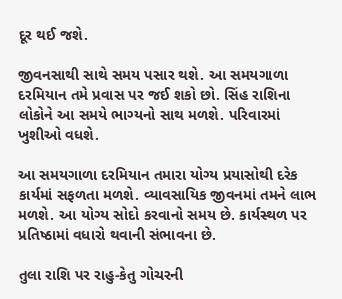દૂર થઈ જશે.

જીવનસાથી સાથે સમય પસાર થશે. આ સમયગાળા દરમિયાન તમે પ્રવાસ પર જઈ શકો છો. સિંહ રાશિના લોકોને આ સમયે ભાગ્યનો સાથ મળશે. પરિવારમાં ખુશીઓ વધશે.

આ સમયગાળા દરમિયાન તમારા યોગ્ય પ્રયાસોથી દરેક કાર્યમાં સફળતા મળશે. વ્યાવસાયિક જીવનમાં તમને લાભ મળશે. આ યોગ્ય સોદો કરવાનો સમય છે. કાર્યસ્થળ પર પ્રતિષ્ઠામાં વધારો થવાની સંભાવના છે.

તુલા રાશિ પર રાહુ-કેતુ ગોચરની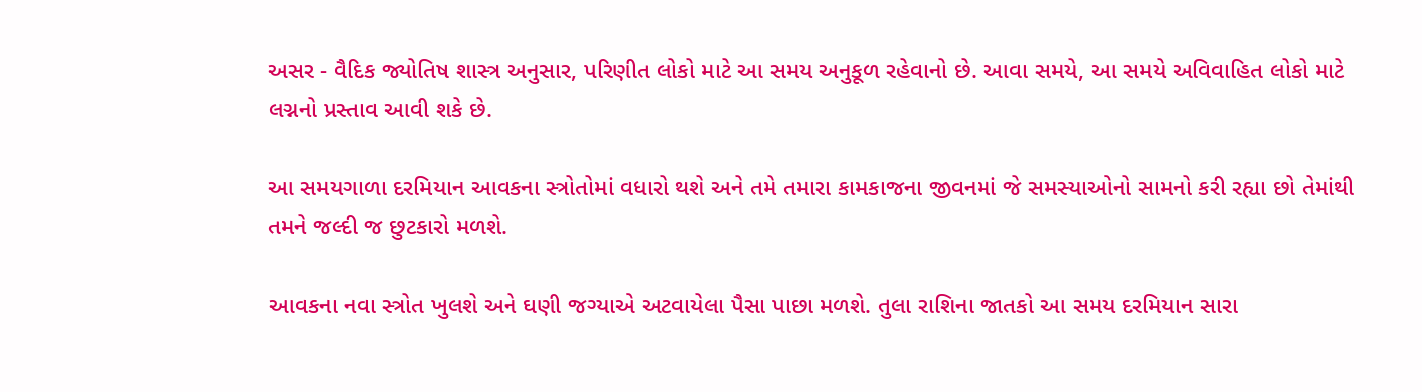અસર - વૈદિક જ્યોતિષ શાસ્ત્ર અનુસાર, પરિણીત લોકો માટે આ સમય અનુકૂળ રહેવાનો છે. આવા સમયે, આ સમયે અવિવાહિત લોકો માટે લગ્નનો પ્રસ્તાવ આવી શકે છે.

આ સમયગાળા દરમિયાન આવકના સ્ત્રોતોમાં વધારો થશે અને તમે તમારા કામકાજના જીવનમાં જે સમસ્યાઓનો સામનો કરી રહ્યા છો તેમાંથી તમને જલ્દી જ છુટકારો મળશે.

આવકના નવા સ્ત્રોત ખુલશે અને ઘણી જગ્યાએ અટવાયેલા પૈસા પાછા મળશે. તુલા રાશિના જાતકો આ સમય દરમિયાન સારા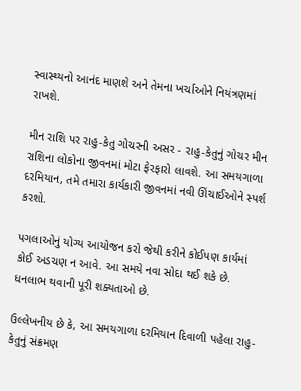સ્વાસ્થ્યનો આનંદ માણશે અને તેમના ખર્ચાઓને નિયંત્રણમાં રાખશે.

મીન રાશિ પર રાહુ-કેતુ ગોચરની અસર - રાહુ-કેતુનું ગોચર મીન રાશિના લોકોના જીવનમાં મોટા ફેરફારો લાવશે. આ સમયગાળા દરમિયાન, તમે તમારા કાર્યકારી જીવનમાં નવી ઊંચાઈઓને સ્પર્શ કરશો.

પગલાઓનું યોગ્ય આયોજન કરો જેથી કરીને કોઈપણ કાર્યમાં કોઈ અડચણ ન આવે. આ સમયે નવા સોદા થઈ શકે છે. ધનલાભ થવાની પૂરી શક્યતાઓ છે.

ઉલ્લેખનીય છે કે, આ સમયગાળા દરમિયાન દિવાળી પહેલા રાહુ-કેતુનું સંક્રમણ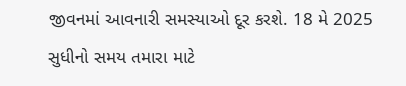જીવનમાં આવનારી સમસ્યાઓ દૂર કરશે. 18 મે 2025 સુધીનો સમય તમારા માટે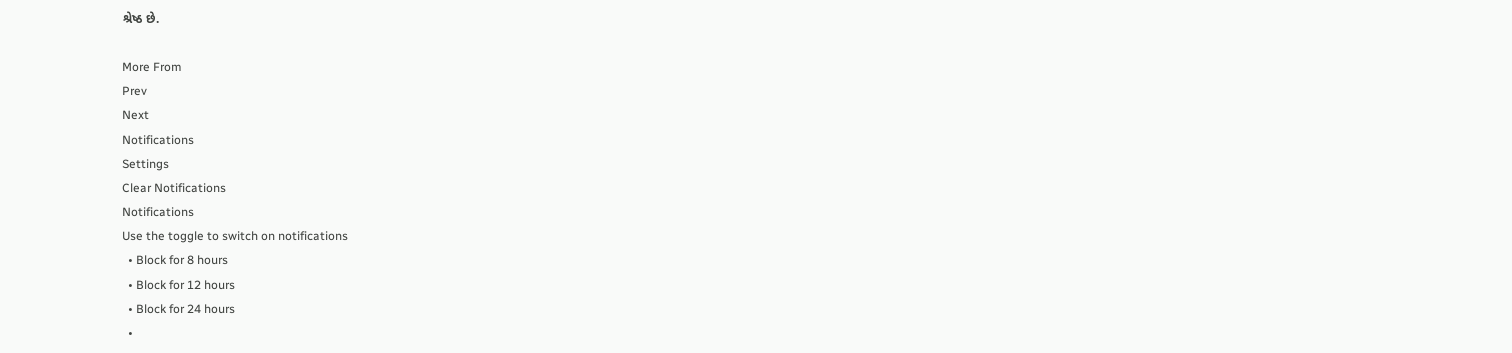શ્રેષ્ઠ છે.

More From
Prev
Next
Notifications
Settings
Clear Notifications
Notifications
Use the toggle to switch on notifications
  • Block for 8 hours
  • Block for 12 hours
  • Block for 24 hours
  •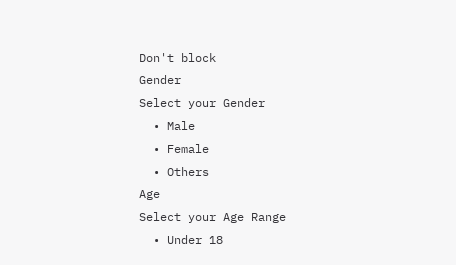Don't block
Gender
Select your Gender
  • Male
  • Female
  • Others
Age
Select your Age Range
  • Under 18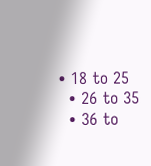• 18 to 25
  • 26 to 35
  • 36 to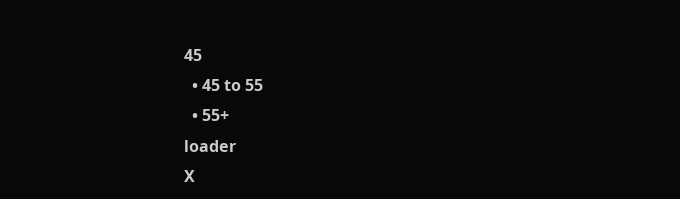45
  • 45 to 55
  • 55+
loader
X